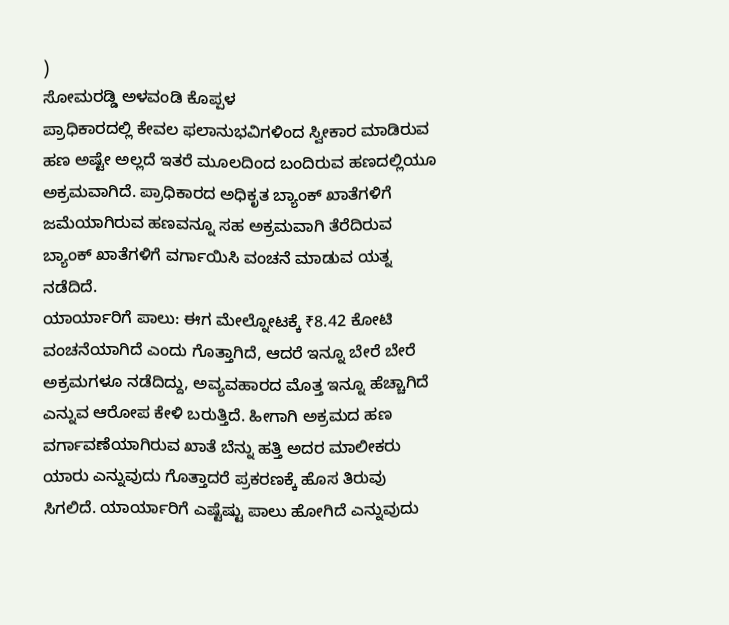)
ಸೋಮರಡ್ಡಿ ಅಳವಂಡಿ ಕೊಪ್ಪಳ
ಪ್ರಾಧಿಕಾರದಲ್ಲಿ ಕೇವಲ ಫಲಾನುಭವಿಗಳಿಂದ ಸ್ವೀಕಾರ ಮಾಡಿರುವ ಹಣ ಅಷ್ಟೇ ಅಲ್ಲದೆ ಇತರೆ ಮೂಲದಿಂದ ಬಂದಿರುವ ಹಣದಲ್ಲಿಯೂ ಅಕ್ರಮವಾಗಿದೆ. ಪ್ರಾಧಿಕಾರದ ಅಧಿಕೃತ ಬ್ಯಾಂಕ್ ಖಾತೆಗಳಿಗೆ ಜಮೆಯಾಗಿರುವ ಹಣವನ್ನೂ ಸಹ ಅಕ್ರಮವಾಗಿ ತೆರೆದಿರುವ ಬ್ಯಾಂಕ್ ಖಾತೆಗಳಿಗೆ ವರ್ಗಾಯಿಸಿ ವಂಚನೆ ಮಾಡುವ ಯತ್ನ ನಡೆದಿದೆ.
ಯಾರ್ಯಾರಿಗೆ ಪಾಲು: ಈಗ ಮೇಲ್ನೋಟಕ್ಕೆ ₹8.42 ಕೋಟಿ ವಂಚನೆಯಾಗಿದೆ ಎಂದು ಗೊತ್ತಾಗಿದೆ, ಆದರೆ ಇನ್ನೂ ಬೇರೆ ಬೇರೆ ಅಕ್ರಮಗಳೂ ನಡೆದಿದ್ದು, ಅವ್ಯವಹಾರದ ಮೊತ್ತ ಇನ್ನೂ ಹೆಚ್ಚಾಗಿದೆ ಎನ್ನುವ ಆರೋಪ ಕೇಳಿ ಬರುತ್ತಿದೆ. ಹೀಗಾಗಿ ಅಕ್ರಮದ ಹಣ ವರ್ಗಾವಣೆಯಾಗಿರುವ ಖಾತೆ ಬೆನ್ನು ಹತ್ತಿ ಅದರ ಮಾಲೀಕರು ಯಾರು ಎನ್ನುವುದು ಗೊತ್ತಾದರೆ ಪ್ರಕರಣಕ್ಕೆ ಹೊಸ ತಿರುವು ಸಿಗಲಿದೆ. ಯಾರ್ಯಾರಿಗೆ ಎಷ್ಟೆಷ್ಟು ಪಾಲು ಹೋಗಿದೆ ಎನ್ನುವುದು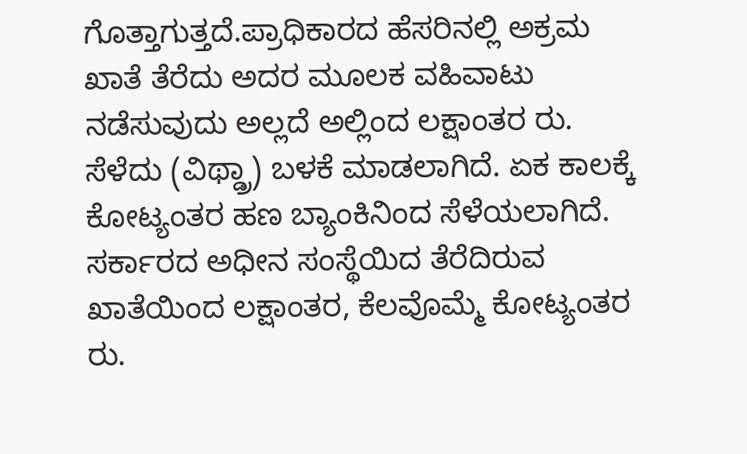ಗೊತ್ತಾಗುತ್ತದೆ.ಪ್ರಾಧಿಕಾರದ ಹೆಸರಿನಲ್ಲಿ ಅಕ್ರಮ ಖಾತೆ ತೆರೆದು ಅದರ ಮೂಲಕ ವಹಿವಾಟು ನಡೆಸುವುದು ಅಲ್ಲದೆ ಅಲ್ಲಿಂದ ಲಕ್ಷಾಂತರ ರು. ಸೆಳೆದು (ವಿಥ್ಡ್ರಾ) ಬಳಕೆ ಮಾಡಲಾಗಿದೆ. ಏಕ ಕಾಲಕ್ಕೆ ಕೋಟ್ಯಂತರ ಹಣ ಬ್ಯಾಂಕಿನಿಂದ ಸೆಳೆಯಲಾಗಿದೆ. ಸರ್ಕಾರದ ಅಧೀನ ಸಂಸ್ಥೆಯಿದ ತೆರೆದಿರುವ ಖಾತೆಯಿಂದ ಲಕ್ಷಾಂತರ, ಕೆಲವೊಮ್ಮೆ ಕೋಟ್ಯಂತರ ರು.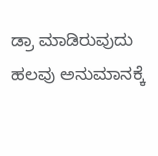ಡ್ರಾ ಮಾಡಿರುವುದು ಹಲವು ಅನುಮಾನಕ್ಕೆ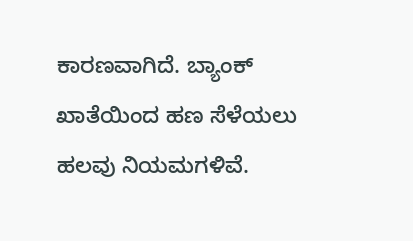ಕಾರಣವಾಗಿದೆ. ಬ್ಯಾಂಕ್ ಖಾತೆಯಿಂದ ಹಣ ಸೆಳೆಯಲು ಹಲವು ನಿಯಮಗಳಿವೆ.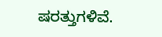ಷರತ್ತುಗಳಿವೆ.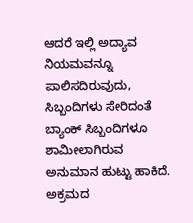ಆದರೆ ಇಲ್ಲಿ ಅದ್ಯಾವ ನಿಯಮವನ್ನೂ ಪಾಲಿಸದಿರುವುದು, ಸಿಬ್ಬಂದಿಗಳು ಸೇರಿದಂತೆ ಬ್ಯಾಂಕ್ ಸಿಬ್ಬಂದಿಗಳೂ ಶಾಮೀಲಾಗಿರುವ ಅನುಮಾನ ಹುಟ್ಟು ಹಾಕಿದೆ.
ಅಕ್ರಮದ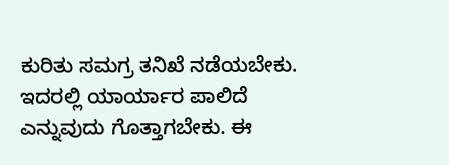ಕುರಿತು ಸಮಗ್ರ ತನಿಖೆ ನಡೆಯಬೇಕು. ಇದರಲ್ಲಿ ಯಾರ್ಯಾರ ಪಾಲಿದೆ ಎನ್ನುವುದು ಗೊತ್ತಾಗಬೇಕು. ಈ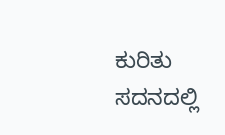ಕುರಿತು ಸದನದಲ್ಲಿ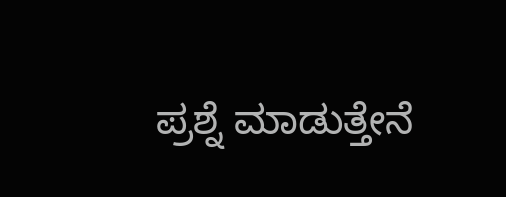ಪ್ರಶ್ನೆ ಮಾಡುತ್ತೇನೆ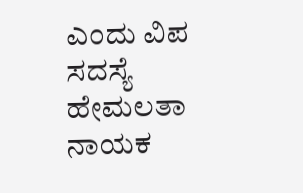ಎಂದು ವಿಪ ಸದಸ್ಯೆ ಹೇಮಲತಾ ನಾಯಕ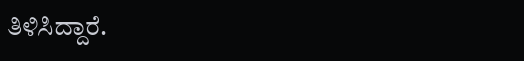ತಿಳಿಸಿದ್ದಾರೆ.